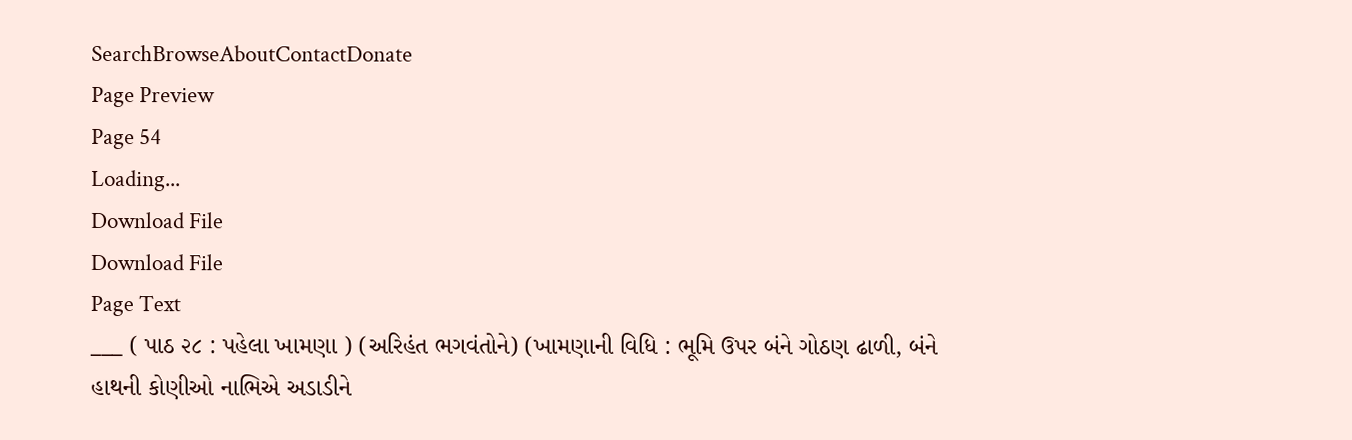SearchBrowseAboutContactDonate
Page Preview
Page 54
Loading...
Download File
Download File
Page Text
___ ( પાઠ ૨૮ : પહેલા ખામણા ) (અરિહંત ભગવંતોને) (ખામણાની વિધિ : ભૂમિ ઉપર બંને ગોઠણ ઢાળી, બંને હાથની કોણીઓ નાભિએ અડાડીને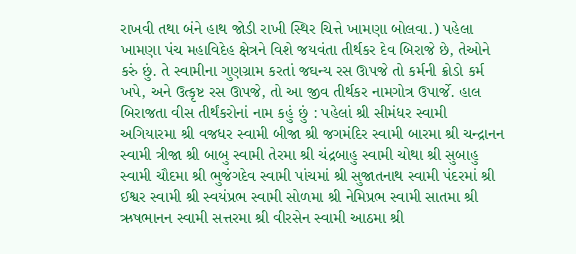રાખવી તથા બંને હાથ જોડી રાખી સ્થિર ચિત્તે ખામણા બોલવા.) પહેલા ખામણા પંચ મહાવિદેહ ક્ષેત્રને વિશે જયવંતા તીર્થકર દેવ બિરાજે છે, તેઓને કરું છું. તે સ્વામીના ગુણગ્રામ કરતાં જઘન્ય રસ ઊપજે તો કર્મની ક્રોડો કર્મ ખપે, અને ઉત્કૃષ્ટ રસ ઊપજે, તો આ જીવ તીર્થકર નામગોત્ર ઉપાર્જે. હાલ બિરાજતા વીસ તીર્થંકરોનાં નામ કહું છું : પહેલાં શ્રી સીમંધર સ્વામી અગિયારમા શ્રી વજધર સ્વામી બીજા શ્રી જગમંદિર સ્વામી બારમા શ્રી ચન્દ્રાનન સ્વામી ત્રીજા શ્રી બાબુ સ્વામી તેરમા શ્રી ચંદ્રબાહુ સ્વામી ચોથા શ્રી સુબાહુ સ્વામી ચૌદમા શ્રી ભુજંગદેવ સ્વામી પાંચમાં શ્રી સુજાતનાથ સ્વામી પંદરમાં શ્રી ઈશ્વર સ્વામી શ્રી સ્વયંપ્રભ સ્વામી સોળમા શ્રી નેમિપ્રભ સ્વામી સાતમા શ્રી ઋષભાનન સ્વામી સત્તરમા શ્રી વીરસેન સ્વામી આઠમા શ્રી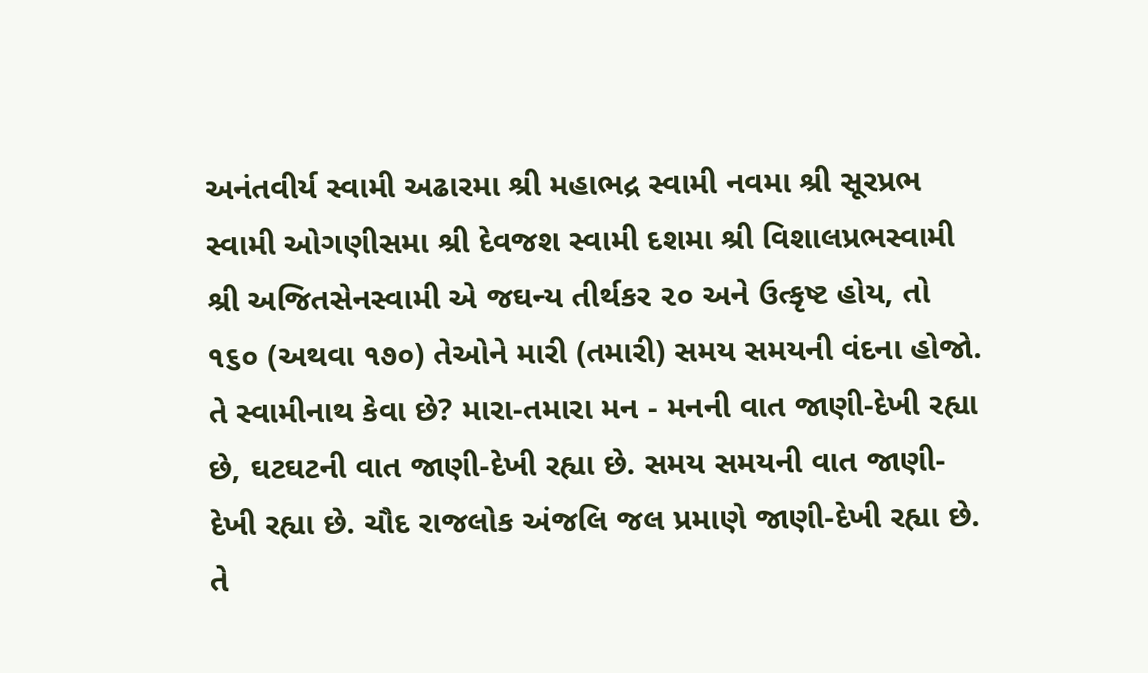અનંતવીર્ય સ્વામી અઢારમા શ્રી મહાભદ્ર સ્વામી નવમા શ્રી સૂરપ્રભ સ્વામી ઓગણીસમા શ્રી દેવજશ સ્વામી દશમા શ્રી વિશાલપ્રભસ્વામી શ્રી અજિતસેનસ્વામી એ જઘન્ય તીર્થકર ૨૦ અને ઉત્કૃષ્ટ હોય, તો ૧૬૦ (અથવા ૧૭૦) તેઓને મારી (તમારી) સમય સમયની વંદના હોજો. તે સ્વામીનાથ કેવા છે? મારા-તમારા મન - મનની વાત જાણી-દેખી રહ્યા છે, ઘટઘટની વાત જાણી-દેખી રહ્યા છે. સમય સમયની વાત જાણી-દેખી રહ્યા છે. ચૌદ રાજલોક અંજલિ જલ પ્રમાણે જાણી-દેખી રહ્યા છે. તે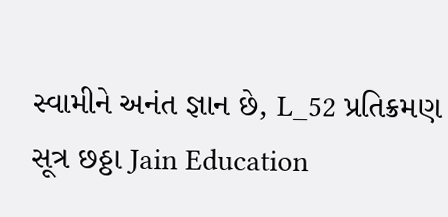સ્વામીને અનંત જ્ઞાન છે, L_52 પ્રતિક્રમણ સૂત્ર છઠ્ઠા Jain Education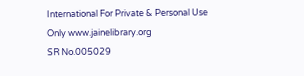International For Private & Personal Use Only www.jainelibrary.org
SR No.005029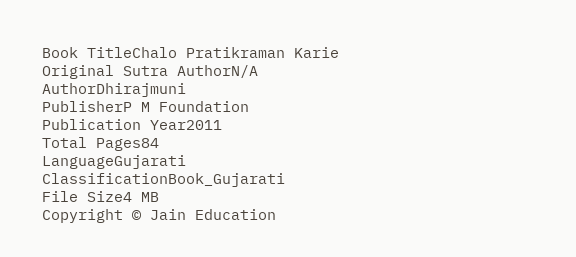Book TitleChalo Pratikraman Karie
Original Sutra AuthorN/A
AuthorDhirajmuni
PublisherP M Foundation
Publication Year2011
Total Pages84
LanguageGujarati
ClassificationBook_Gujarati
File Size4 MB
Copyright © Jain Education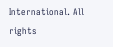International. All rights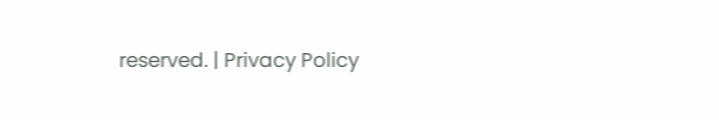reserved. | Privacy Policy